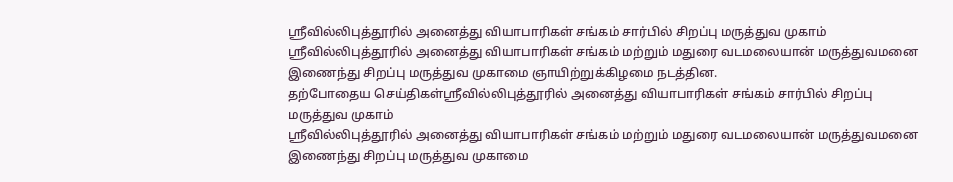ஸ்ரீவில்லிபுத்தூரில் அனைத்து வியாபாரிகள் சங்கம் சார்பில் சிறப்பு மருத்துவ முகாம்
ஸ்ரீவில்லிபுத்தூரில் அனைத்து வியாபாரிகள் சங்கம் மற்றும் மதுரை வடமலையான் மருத்துவமனை இணைந்து சிறப்பு மருத்துவ முகாமை ஞாயிற்றுக்கிழமை நடத்தின.
தற்போதைய செய்திகள்ஸ்ரீவில்லிபுத்தூரில் அனைத்து வியாபாரிகள் சங்கம் சார்பில் சிறப்பு மருத்துவ முகாம்
ஸ்ரீவில்லிபுத்தூரில் அனைத்து வியாபாரிகள் சங்கம் மற்றும் மதுரை வடமலையான் மருத்துவமனை இணைந்து சிறப்பு மருத்துவ முகாமை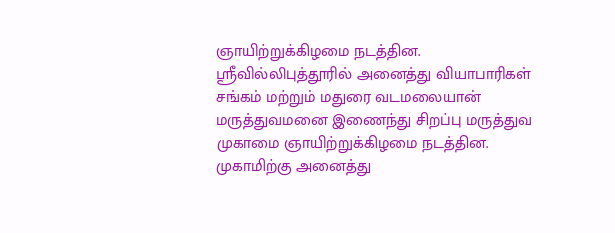ஞாயிற்றுக்கிழமை நடத்தின.
ஸ்ரீவில்லிபுத்தூரில் அனைத்து வியாபாரிகள் சங்கம் மற்றும் மதுரை வடமலையான் மருத்துவமனை இணைந்து சிறப்பு மருத்துவ முகாமை ஞாயிற்றுக்கிழமை நடத்தின.
முகாமிற்கு அனைத்து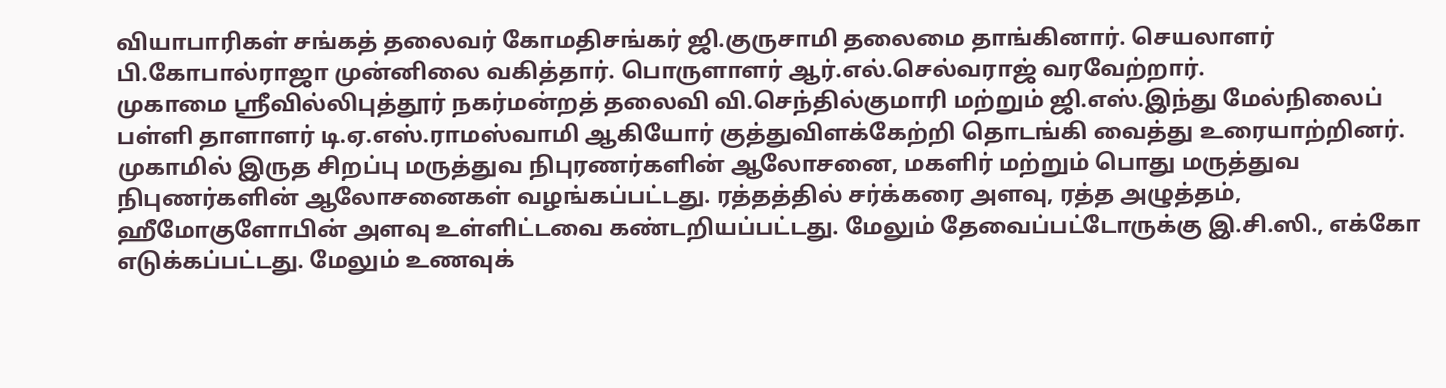வியாபாரிகள் சங்கத் தலைவர் கோமதிசங்கர் ஜி.குருசாமி தலைமை தாங்கினார். செயலாளர் பி.கோபால்ராஜா முன்னிலை வகித்தார். பொருளாளர் ஆர்.எல்.செல்வராஜ் வரவேற்றார்.
முகாமை ஸ்ரீவில்லிபுத்தூர் நகர்மன்றத் தலைவி வி.செந்தில்குமாரி மற்றும் ஜி.எஸ்.இந்து மேல்நிலைப் பள்ளி தாளாளர் டி.ஏ.எஸ்.ராமஸ்வாமி ஆகியோர் குத்துவிளக்கேற்றி தொடங்கி வைத்து உரையாற்றினர்.
முகாமில் இருத சிறப்பு மருத்துவ நிபுரணர்களின் ஆலோசனை, மகளிர் மற்றும் பொது மருத்துவ நிபுணர்களின் ஆலோசனைகள் வழங்கப்பட்டது. ரத்தத்தில் சர்க்கரை அளவு, ரத்த அழுத்தம், ஹீமோகுளோபின் அளவு உள்ளிட்டவை கண்டறியப்பட்டது. மேலும் தேவைப்பட்டோருக்கு இ.சி.ஸி., எக்கோ எடுக்கப்பட்டது. மேலும் உணவுக்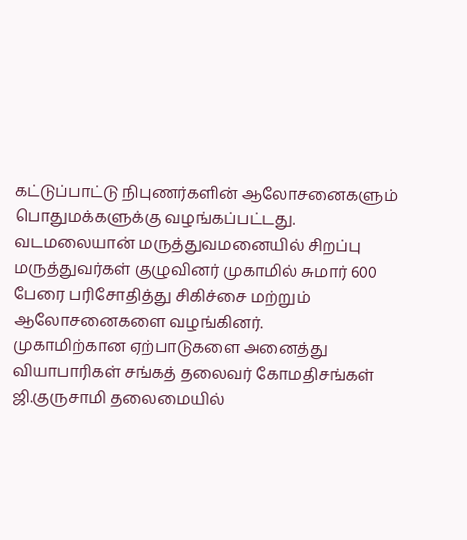கட்டுப்பாட்டு நிபுணர்களின் ஆலோசனைகளும் பொதுமக்களுக்கு வழங்கப்பட்டது.
வடமலையான் மருத்துவமனையில் சிறப்பு மருத்துவர்கள் குழுவினர் முகாமில் சுமார் 600 பேரை பரிசோதித்து சிகிச்சை மற்றும் ஆலோசனைகளை வழங்கினர்.
முகாமிற்கான ஏற்பாடுகளை அனைத்து வியாபாரிகள் சங்கத் தலைவர் கோமதிசங்கள் ஜி.குருசாமி தலைமையில்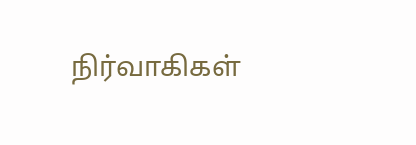நிர்வாகிகள்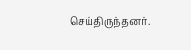செய்திருந்தனர்.